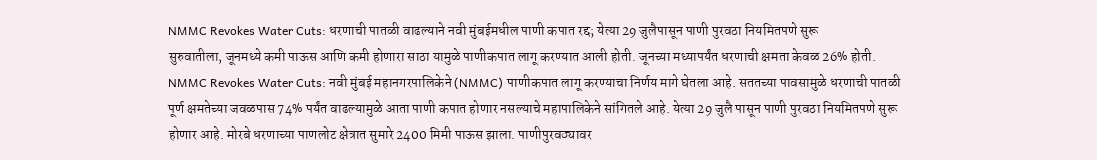NMMC Revokes Water Cuts: धरणाची पातळी वाढल्याने नवी मुंबईमधील पाणी कपात रद्द; येत्या 29 जुलैपासून पाणी पुरवठा नियमितपणे सुरू
सुरुवातीला, जूनमध्ये कमी पाऊस आणि कमी होणारा साठा यामुळे पाणीकपात लागू करण्यात आली होती. जूनच्या मध्यापर्यंत धरणाची क्षमता केवळ 26% होती.
NMMC Revokes Water Cuts: नवी मुंबई महानगरपालिकेने (NMMC) पाणीकपात लागू करण्याचा निर्णय मागे घेतला आहे. सततच्या पावसामुळे धरणाची पातळी पूर्ण क्षमतेच्या जवळपास 74% पर्यंत वाढल्यामुळे आता पाणी कपात होणार नसल्याचे महापालिकेने सांगितले आहे. येत्या 29 जुलै पासून पाणी पुरवठा नियमितपणे सुरू होणार आहे. मोरबे धरणाच्या पाणलोट क्षेत्रात सुमारे 2400 मिमी पाऊस झाला. पाणीपुरवठ्यावर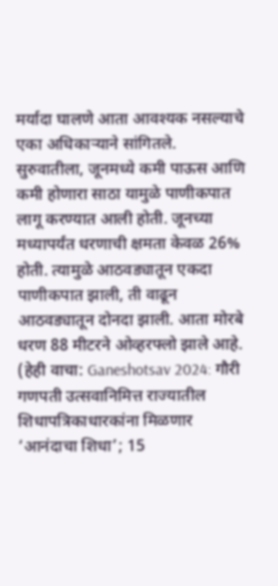मर्यादा घालणे आता आवश्यक नसल्याचे एका अधिकाऱ्याने सांगितले.
सुरुवातीला, जूनमध्ये कमी पाऊस आणि कमी होणारा साठा यामुळे पाणीकपात लागू करण्यात आली होती. जूनच्या मध्यापर्यंत धरणाची क्षमता केवळ 26% होती. त्यामुळे आठवड्यातून एकदा पाणीकपात झाली, ती वाढून आठवड्यातून दोनदा झाली. आता मोरबे धरण 88 मीटरने ओव्हरफ्लो झाले आहे. (हेही वाचा: Ganeshotsav 2024: गौरी गणपती उत्सवानिमित्त राज्यातील शिधापत्रिकाधारकांना मिळणार ‘आनंदाचा शिधा’; 15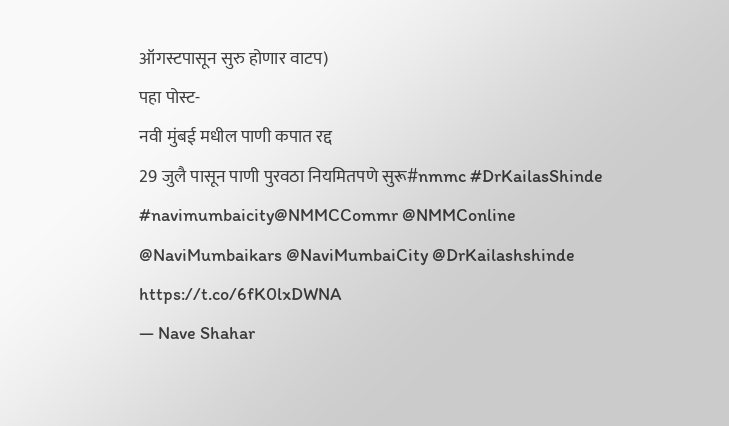ऑगस्टपासून सुरु होणार वाटप)
पहा पोस्ट-
नवी मुंबई मधील पाणी कपात रद्द
29 जुलै पासून पाणी पुरवठा नियमितपणे सुरू#nmmc #DrKailasShinde #navimumbaicity@NMMCCommr @NMMConline @NaviMumbaikars @NaviMumbaiCity @DrKailashshinde https://t.co/6fK0lxDWNA
— Nave Shahar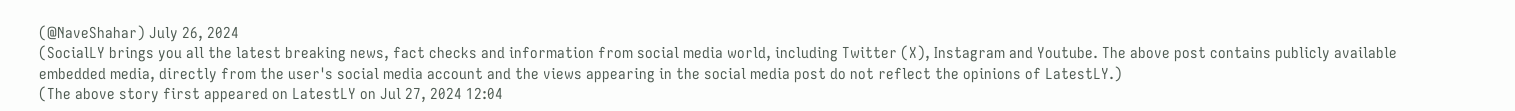(@NaveShahar) July 26, 2024
(SocialLY brings you all the latest breaking news, fact checks and information from social media world, including Twitter (X), Instagram and Youtube. The above post contains publicly available embedded media, directly from the user's social media account and the views appearing in the social media post do not reflect the opinions of LatestLY.)
(The above story first appeared on LatestLY on Jul 27, 2024 12:04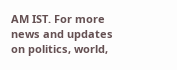AM IST. For more news and updates on politics, world,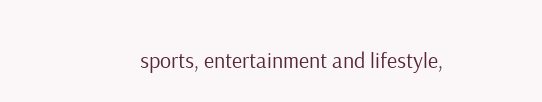sports, entertainment and lifestyle,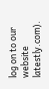log on to our website latestly.com).